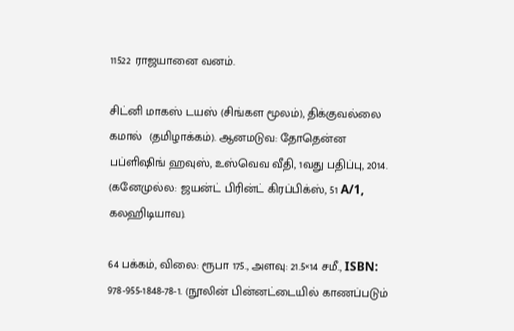11522 ராஜயானை வனம்.

சிட்னி மாகஸ் டயஸ் (சிங்கள மூலம்), திக்குவல்லை கமால்  (தமிழாக்கம்). ஆனமடுவ: தோதென்ன பப்ளிஷிங் ஹவுஸ், உஸ்வெவ வீதி, 1வது பதிப்பு, 2014. (கனேமுல்ல: ஜயன்ட் பிரின்ட் கிரப்பிக்ஸ், 51 A/1, கலஹிடியாவ).

64 பக்கம், விலை: ரூபா 175., அளவு: 21.5×14 சமீ., ISBN: 978-955-1848-78-1. (நூலின் பின்னட்டையில் காணப்படும்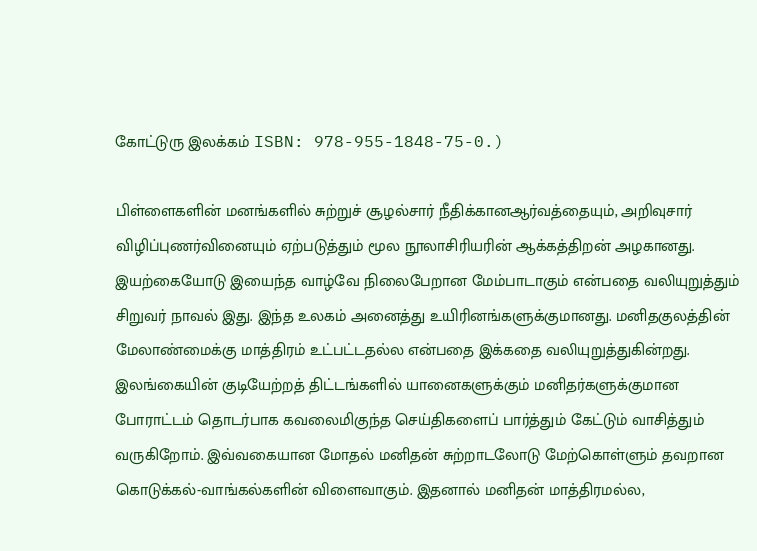கோட்டுரு இலக்கம் ISBN: 978-955-1848-75-0.)

பிள்ளைகளின் மனங்களில் சுற்றுச் சூழல்சார் நீதிக்கானஆர்வத்தையும், அறிவுசார் விழிப்புணர்வினையும் ஏற்படுத்தும் மூல நூலாசிரியரின் ஆக்கத்திறன் அழகானது. இயற்கையோடு இயைந்த வாழ்வே நிலைபேறான மேம்பாடாகும் என்பதை வலியுறுத்தும் சிறுவர் நாவல் இது. இந்த உலகம் அனைத்து உயிரினங்களுக்குமானது. மனிதகுலத்தின் மேலாண்மைக்கு மாத்திரம் உட்பட்டதல்ல என்பதை இக்கதை வலியுறுத்துகின்றது. இலங்கையின் குடியேற்றத் திட்டங்களில் யானைகளுக்கும் மனிதர்களுக்குமான போராட்டம் தொடர்பாக கவலைமிகுந்த செய்திகளைப் பார்த்தும் கேட்டும் வாசித்தும் வருகிறோம். இவ்வகையான மோதல் மனிதன் சுற்றாடலோடு மேற்கொள்ளும் தவறான கொடுக்கல்-வாங்கல்களின் விளைவாகும். இதனால் மனிதன் மாத்திரமல்ல,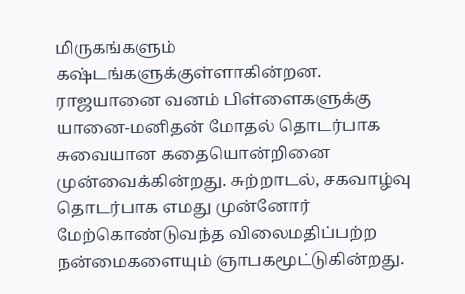மிருகங்களும் கஷ்டங்களுக்குள்ளாகின்றன. ராஜயானை வனம் பிள்ளைகளுக்கு யானை-மனிதன் மோதல் தொடர்பாக சுவையான கதையொன்றினை முன்வைக்கின்றது. சுற்றாடல், சகவாழ்வு தொடர்பாக எமது முன்னோர் மேற்கொண்டுவந்த விலைமதிப்பற்ற நன்மைகளையும் ஞாபகமூட்டுகின்றது.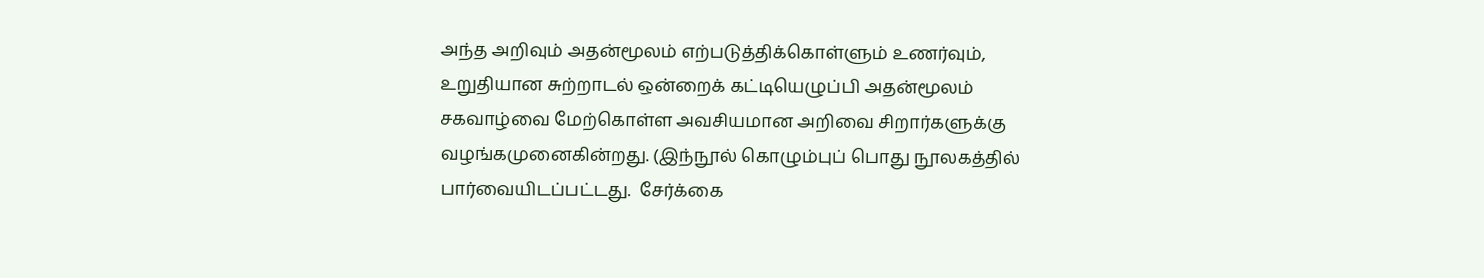அந்த அறிவும் அதன்மூலம் எற்படுத்திக்கொள்ளும் உணர்வும், உறுதியான சுற்றாடல் ஒன்றைக் கட்டியெழுப்பி அதன்மூலம் சகவாழ்வை மேற்கொள்ள அவசியமான அறிவை சிறார்களுக்கு வழங்கமுனைகின்றது. (இந்நூல் கொழும்புப் பொது நூலகத்தில் பார்வையிடப்பட்டது.  சேர்க்கை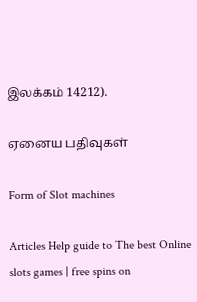இலக்கம் 14212).

ஏனைய பதிவுகள்

Form of Slot machines

Articles Help guide to The best Online slots games | free spins on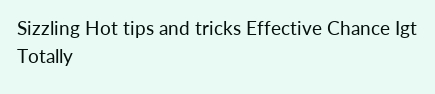Sizzling Hot tips and tricks Effective Chance Igt Totally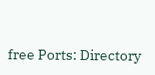free Ports: Directory